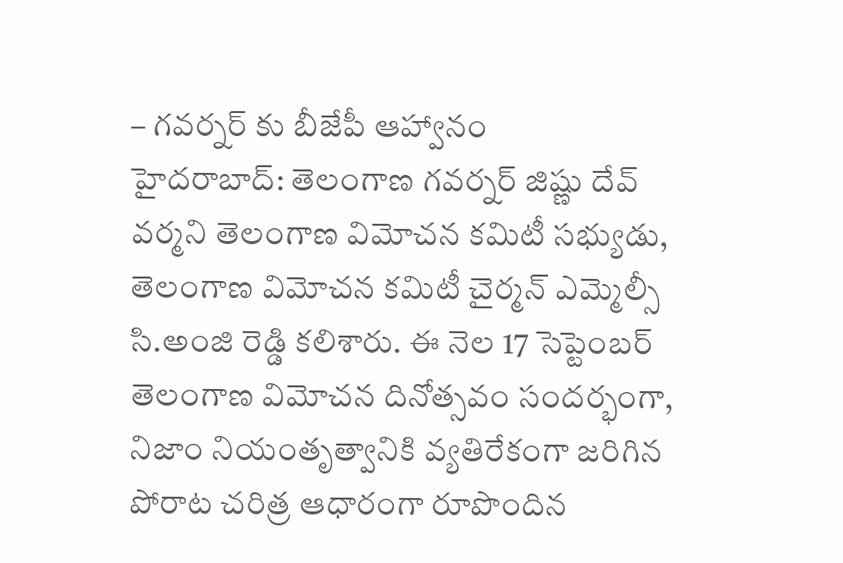– గవర్నర్ కు బీజేపీ ఆహ్వానం
హైదరాబాద్: తెలంగాణ గవర్నర్ జిష్ణు దేవ్ వర్మని తెలంగాణ విమోచన కమిటీ సభ్యుడు, తెలంగాణ విమోచన కమిటీ చైర్మన్ ఎమ్మెల్సీ సి.అంజి రెడ్డి కలిశారు. ఈ నెల 17 సెప్టెంబర్ తెలంగాణ విమోచన దినోత్సవం సందర్భంగా, నిజాం నియంతృత్వానికి వ్యతిరేకంగా జరిగిన పోరాట చరిత్ర ఆధారంగా రూపొందిన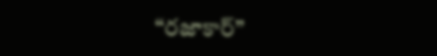“రజాకార్”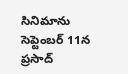సినిమాను సెప్టెంబర్ 11న ప్రసాద్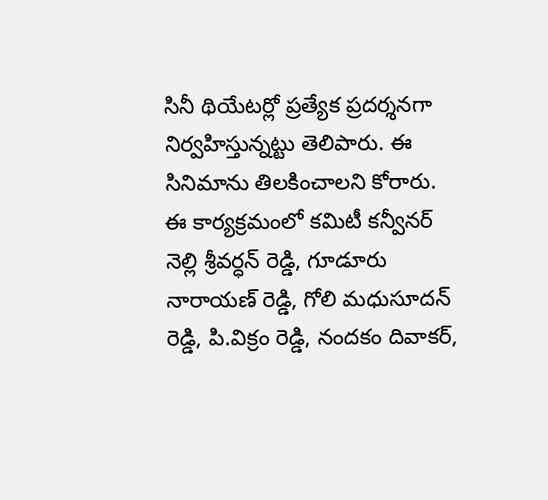సినీ థియేటర్లో ప్రత్యేక ప్రదర్శనగా నిర్వహిస్తున్నట్టు తెలిపారు. ఈ సినిమాను తిలకించాలని కోరారు. ఈ కార్యక్రమంలో కమిటీ కన్వీనర్ నెల్లి శ్రీవర్ధన్ రెడ్డి, గూడూరు నారాయణ్ రెడ్డి, గోలి మధుసూదన్ రెడ్డి, పి.విక్రం రెడ్డి, నందకం దివాకర్,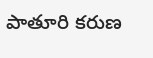పాతూరి కరుణ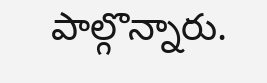పాల్గొన్నారు.